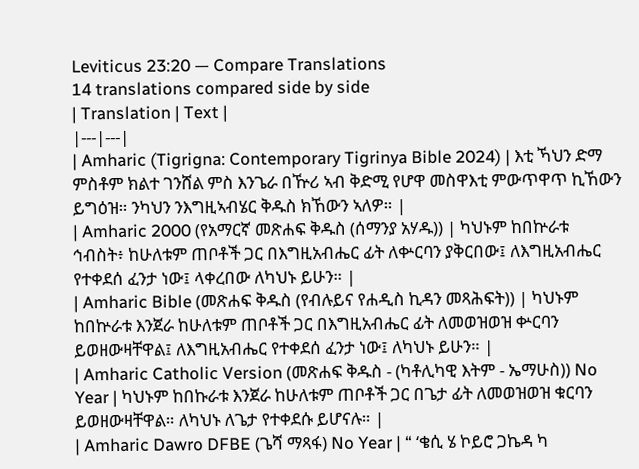Leviticus 23:20 — Compare Translations
14 translations compared side by side
| Translation | Text |
|---|---|
| Amharic (Tigrigna: Contemporary Tigrinya Bible 2024) | እቲ ኻህን ድማ ምስቶም ክልተ ገንሸል ምስ እንጌራ በዅሪ ኣብ ቅድሚ የሆዋ መስዋእቲ ምውጥዋጥ ኪኸውን ይግዕዝ። ንካህን ንእግዚኣብሄር ቅዱስ ክኸውን ኣለዎ። |
| Amharic 2000 (የአማርኛ መጽሐፍ ቅዱስ (ሰማንያ አሃዱ)) | ካህኑም ከበኵራቱ ኅብስት፥ ከሁለቱም ጠቦቶች ጋር በእግዚአብሔር ፊት ለቍርባን ያቅርበው፤ ለእግዚአብሔር የተቀደሰ ፈንታ ነው፤ ላቀረበው ለካህኑ ይሁን። |
| Amharic Bible (መጽሐፍ ቅዱስ (የብሉይና የሐዲስ ኪዳን መጻሕፍት)) | ካህኑም ከበኵራቱ እንጀራ ከሁለቱም ጠቦቶች ጋር በእግዚአብሔር ፊት ለመወዝወዝ ቍርባን ይወዘውዛቸዋል፤ ለእግዚአብሔር የተቀደሰ ፈንታ ነው፤ ለካህኑ ይሁን። |
| Amharic Catholic Version (መጽሐፍ ቅዱስ - (ካቶሊካዊ እትም - ኤማሁስ)) No Year | ካህኑም ከበኩራቱ እንጀራ ከሁለቱም ጠቦቶች ጋር በጌታ ፊት ለመወዝወዝ ቁርባን ይወዘውዛቸዋል። ለካህኑ ለጌታ የተቀደሱ ይሆናሉ። |
| Amharic Dawro DFBE (ጌሻ ማጻፋ) No Year | “ ‘ቄሲ ሄ ኮይሮ ጋኬዳ ካ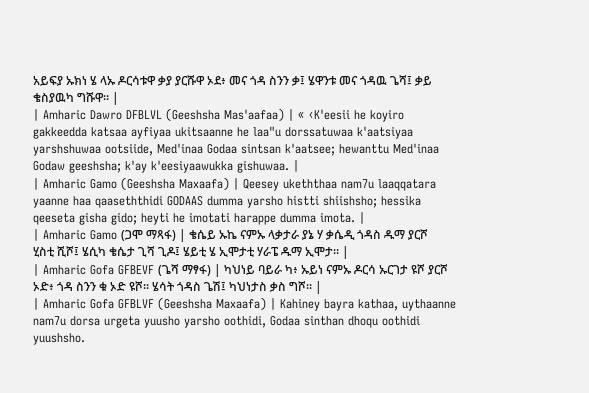አይፍያ ኡክነ ሄ ላኡ ዶርሳቱዋ ቃያ ያርሹዋ ኦደ፥ መና ጎዳ ስንን ቃ፤ ሄዋንቱ መና ጎዳዉ ጌሻ፤ ቃይ ቄስያዉካ ግሹዋ። |
| Amharic Dawro DFBLVL (Geeshsha Mas'aafaa) | « ‹K'eesii he koyiro gakkeedda katsaa ayfiyaa ukitsaanne he laa"u dorssatuwaa k'aatsiyaa yarshshuwaa ootsiide, Med'inaa Godaa sintsan k'aatsee; hewanttu Med'inaa Godaw geeshsha; k'ay k'eesiyaawukka gishuwaa. |
| Amharic Gamo (Geeshsha Maxaafa) | Qeesey ukeththaa nam7u laaqqatara yaanne haa qaaseththidi GODAAS dumma yarsho histti shiishsho; hessika qeeseta gisha gido; heyti he imotati harappe dumma imota. |
| Amharic Gamo (ጋሞ ማጻፋ) | ቄሴይ ኡኬ ናምኡ ላቃታራ ያኔ ሃ ቃሴዲ ጎዳስ ዱማ ያርሾ ሂስቲ ሺሾ፤ ሄሲካ ቄሴታ ጊሻ ጊዶ፤ ሄይቲ ሄ ኢሞታቲ ሃራፔ ዱማ ኢሞታ። |
| Amharic Gofa GFBEVF (ጌሻ ማፃፋ) | ካህነይ ባይራ ካ፥ ኡይነ ናምኡ ዶርሳ ኡርገታ ዩሾ ያርሾ ኦድ፥ ጎዳ ስንን ቁ ኦድ ዩሾ። ሄሳት ጎዳስ ጌሽ፤ ካህነታስ ቃስ ግሾ። |
| Amharic Gofa GFBLVF (Geeshsha Maxaafa) | Kahiney bayra kathaa, uythaanne nam7u dorsa urgeta yuusho yarsho oothidi, Godaa sinthan dhoqu oothidi yuushsho.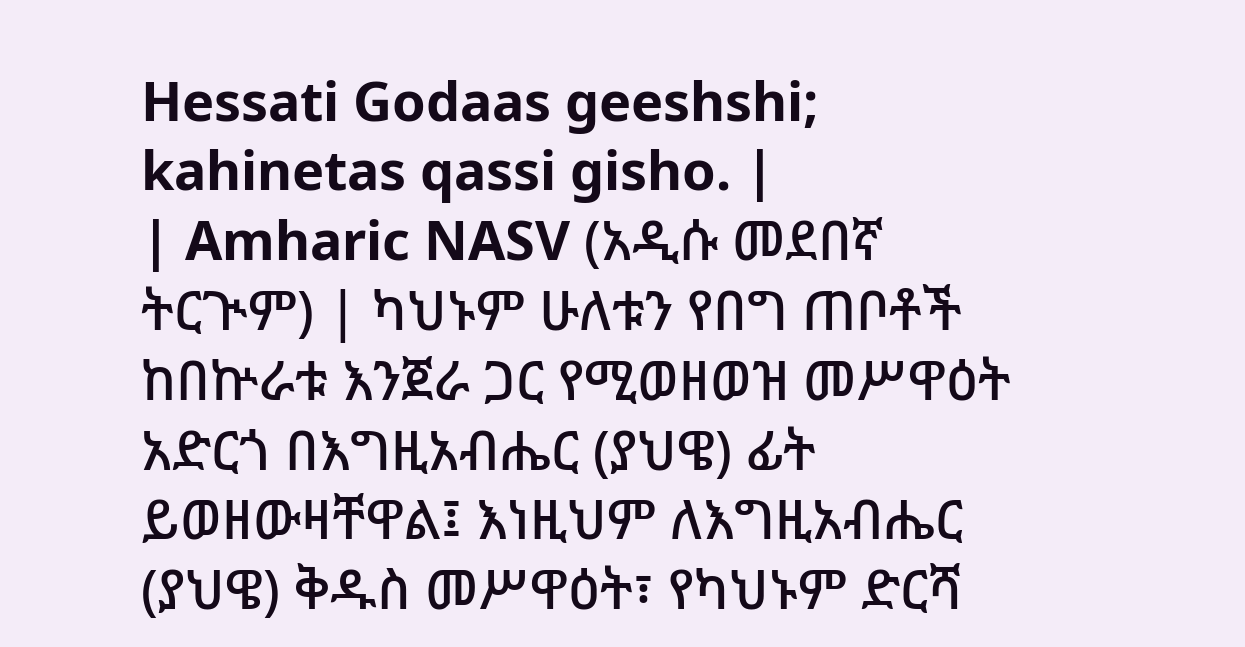Hessati Godaas geeshshi; kahinetas qassi gisho. |
| Amharic NASV (አዲሱ መደበኛ ትርጒም) | ካህኑም ሁለቱን የበግ ጠቦቶች ከበኵራቱ እንጀራ ጋር የሚወዘወዝ መሥዋዕት አድርጎ በእግዚአብሔር (ያህዌ) ፊት ይወዘውዛቸዋል፤ እነዚህም ለእግዚአብሔር (ያህዌ) ቅዱስ መሥዋዕት፣ የካህኑም ድርሻ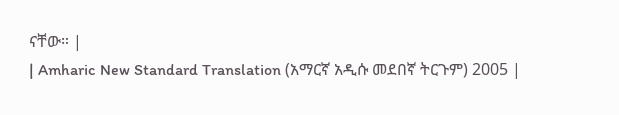ናቸው። |
| Amharic New Standard Translation (አማርኛ አዲሱ መደበኛ ትርጉም) 2005 |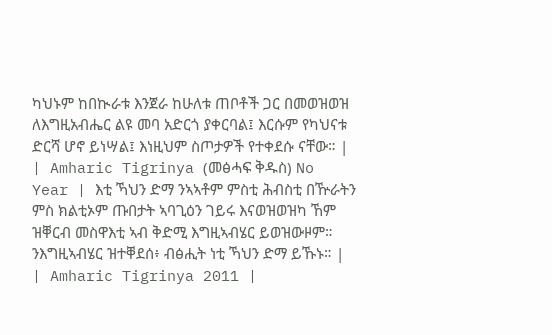ካህኑም ከበኲራቱ እንጀራ ከሁለቱ ጠቦቶች ጋር በመወዝወዝ ለእግዚአብሔር ልዩ መባ አድርጎ ያቀርባል፤ እርሱም የካህናቱ ድርሻ ሆኖ ይነሣል፤ እነዚህም ስጦታዎች የተቀደሱ ናቸው። |
| Amharic Tigrinya (መፅሓፍ ቅዱስ) No Year | እቲ ኻህን ድማ ንኣኣቶም ምስቲ ሕብስቲ በዅራትን ምስ ክልቲኦም ጡበታት ኣባጊዕን ገይሩ እናወዝወዝካ ኸም ዝቐርብ መስዋእቲ ኣብ ቅድሚ እግዚኣብሄር ይወዝውዞም። ንእግዚኣብሄር ዝተቐደሰ፥ ብፅሒት ነቲ ኻህን ድማ ይኹኑ። |
| Amharic Tigrinya 2011 |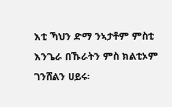እቲ ኻህን ድማ ንኣታቶም ምስቲ እንጌራ በኹራትን ምስ ክልቲኦም ገንሸልን ሀይሩ፡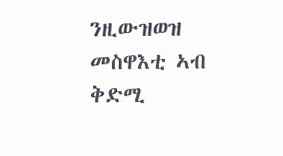ንዚውዝወዝ መስዋእቲ ኣብ ቅድሚ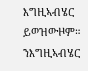እግዚኣብሄር ይወዝውዞም። ንእግዚኣብሄር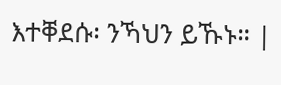እተቐደሱ፡ ንኻህን ይኹኑ። |